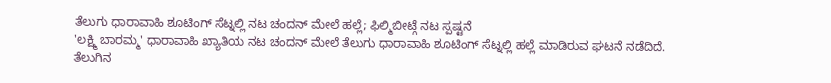ತೆಲುಗು ಧಾರಾವಾಹಿ ಶೂಟಿಂಗ್ ಸೆಟ್ನಲ್ಲಿ ನಟ ಚಂದನ್ ಮೇಲೆ ಹಲ್ಲೆ; ಫಿಲ್ಮಿಬೀಟ್ಗೆ ನಟ ಸ್ಪಷ್ಟನೆ
'ಲಕ್ಷ್ಮಿ ಬಾರಮ್ಮ' ಧಾರಾವಾಹಿ ಖ್ಯಾತಿಯ ನಟ ಚಂದನ್ ಮೇಲೆ ತೆಲುಗು ಧಾರಾವಾಹಿ ಶೂಟಿಂಗ್ ಸೆಟ್ನಲ್ಲಿ ಹಲ್ಲೆ ಮಾಡಿರುವ ಘಟನೆ ನಡೆದಿದೆ. ತೆಲುಗಿನ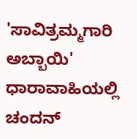'ಸಾವಿತ್ರಮ್ಮಗಾರಿ ಅಬ್ಬಾಯಿ' ಧಾರಾವಾಹಿಯಲ್ಲಿ ಚಂದನ್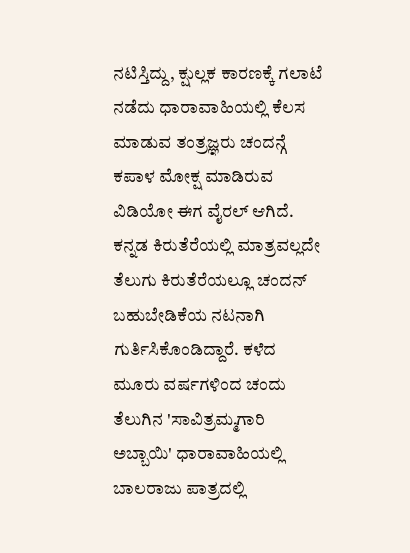ನಟಿಸ್ತಿದ್ದು, ಕ್ಷುಲ್ಲಕ ಕಾರಣಕ್ಕೆ ಗಲಾಟೆ ನಡೆದು ಧಾರಾವಾಹಿಯಲ್ಲಿ ಕೆಲಸ ಮಾಡುವ ತಂತ್ರಜ್ಞರು ಚಂದನ್ಗೆ ಕಪಾಳ ಮೋಕ್ಷ ಮಾಡಿರುವ ವಿಡಿಯೋ ಈಗ ವೈರಲ್ ಆಗಿದೆ.
ಕನ್ನಡ ಕಿರುತೆರೆಯಲ್ಲಿ ಮಾತ್ರವಲ್ಲದೇ ತೆಲುಗು ಕಿರುತೆರೆಯಲ್ಲೂ ಚಂದನ್ ಬಹುಬೇಡಿಕೆಯ ನಟನಾಗಿ ಗುರ್ತಿಸಿಕೊಂಡಿದ್ದಾರೆ. ಕಳೆದ ಮೂರು ವರ್ಷಗಳಿಂದ ಚಂದು ತೆಲುಗಿನ 'ಸಾವಿತ್ರಮ್ಮಗಾರಿ ಅಬ್ಬಾಯಿ' ಧಾರಾವಾಹಿಯಲ್ಲಿ ಬಾಲರಾಜು ಪಾತ್ರದಲ್ಲಿ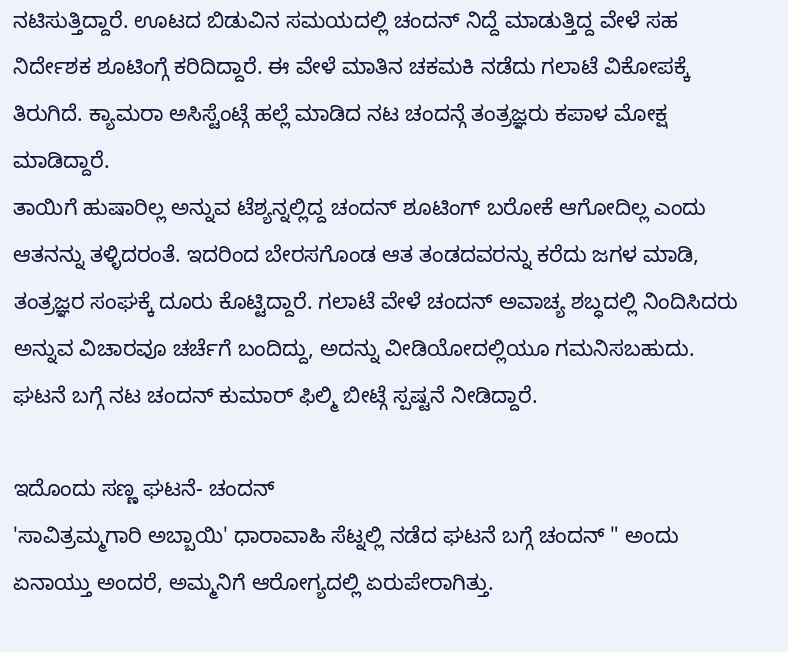ನಟಿಸುತ್ತಿದ್ದಾರೆ. ಊಟದ ಬಿಡುವಿನ ಸಮಯದಲ್ಲಿ ಚಂದನ್ ನಿದ್ದೆ ಮಾಡುತ್ತಿದ್ದ ವೇಳೆ ಸಹ ನಿರ್ದೇಶಕ ಶೂಟಿಂಗ್ಗೆ ಕರಿದಿದ್ದಾರೆ. ಈ ವೇಳೆ ಮಾತಿನ ಚಕಮಕಿ ನಡೆದು ಗಲಾಟೆ ವಿಕೋಪಕ್ಕೆ ತಿರುಗಿದೆ. ಕ್ಯಾಮರಾ ಅಸಿಸ್ಟೆಂಟ್ಗೆ ಹಲ್ಲೆ ಮಾಡಿದ ನಟ ಚಂದನ್ಗೆ ತಂತ್ರಜ್ಞರು ಕಪಾಳ ಮೋಕ್ಷ ಮಾಡಿದ್ದಾರೆ.
ತಾಯಿಗೆ ಹುಷಾರಿಲ್ಲ ಅನ್ನುವ ಟೆಶ್ಯನ್ನಲ್ಲಿದ್ದ ಚಂದನ್ ಶೂಟಿಂಗ್ ಬರೋಕೆ ಆಗೋದಿಲ್ಲ ಎಂದು ಆತನನ್ನು ತಳ್ಳಿದರಂತೆ. ಇದರಿಂದ ಬೇರಸಗೊಂಡ ಆತ ತಂಡದವರನ್ನು ಕರೆದು ಜಗಳ ಮಾಡಿ, ತಂತ್ರಜ್ಞರ ಸಂಘಕ್ಕೆ ದೂರು ಕೊಟ್ಟಿದ್ದಾರೆ. ಗಲಾಟೆ ವೇಳೆ ಚಂದನ್ ಅವಾಚ್ಯ ಶಬ್ಧದಲ್ಲಿ ನಿಂದಿಸಿದರು ಅನ್ನುವ ವಿಚಾರವೂ ಚರ್ಚೆಗೆ ಬಂದಿದ್ದು, ಅದನ್ನು ವೀಡಿಯೋದಲ್ಲಿಯೂ ಗಮನಿಸಬಹುದು. ಘಟನೆ ಬಗ್ಗೆ ನಟ ಚಂದನ್ ಕುಮಾರ್ ಫಿಲ್ಮಿ ಬೀಟ್ಗೆ ಸ್ಪಷ್ಟನೆ ನೀಡಿದ್ದಾರೆ.

ಇದೊಂದು ಸಣ್ಣ ಘಟನೆ- ಚಂದನ್
'ಸಾವಿತ್ರಮ್ಮಗಾರಿ ಅಬ್ಬಾಯಿ' ಧಾರಾವಾಹಿ ಸೆಟ್ನಲ್ಲಿ ನಡೆದ ಘಟನೆ ಬಗ್ಗೆ ಚಂದನ್ " ಅಂದು ಏನಾಯ್ತು ಅಂದರೆ, ಅಮ್ಮನಿಗೆ ಆರೋಗ್ಯದಲ್ಲಿ ಏರುಪೇರಾಗಿತ್ತು.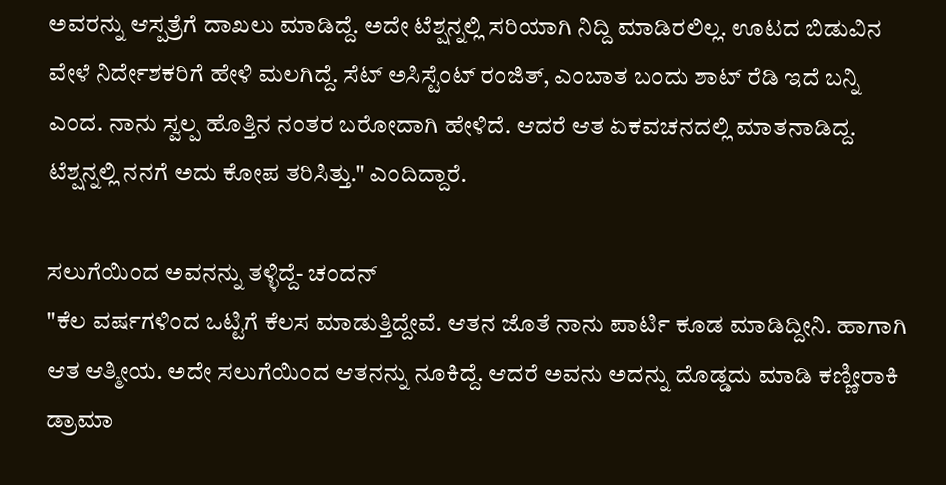ಅವರನ್ನು ಆಸ್ಪತ್ರೆಗೆ ದಾಖಲು ಮಾಡಿದ್ದೆ. ಅದೇ ಟೆಶ್ಷನ್ನಲ್ಲಿ ಸರಿಯಾಗಿ ನಿದ್ದಿ ಮಾಡಿರಲಿಲ್ಲ. ಊಟದ ಬಿಡುವಿನ ವೇಳೆ ನಿರ್ದೇಶಕರಿಗೆ ಹೇಳಿ ಮಲಗಿದ್ದೆ. ಸೆಟ್ ಅಸಿಸ್ಟೆಂಟ್ ರಂಜಿತ್, ಎಂಬಾತ ಬಂದು ಶಾಟ್ ರೆಡಿ ಇದೆ ಬನ್ನಿ ಎಂದ. ನಾನು ಸ್ವಲ್ಪ ಹೊತ್ತಿನ ನಂತರ ಬರೋದಾಗಿ ಹೇಳಿದೆ. ಆದರೆ ಆತ ಏಕವಚನದಲ್ಲಿ ಮಾತನಾಡಿದ್ದ. ಟೆಶ್ಷನ್ನಲ್ಲಿ ನನಗೆ ಅದು ಕೋಪ ತರಿಸಿತ್ತು." ಎಂದಿದ್ದಾರೆ.

ಸಲುಗೆಯಿಂದ ಅವನನ್ನು ತಳ್ಳಿದ್ದೆ- ಚಂದನ್
"ಕೆಲ ವರ್ಷಗಳಿಂದ ಒಟ್ಟಿಗೆ ಕೆಲಸ ಮಾಡುತ್ತಿದ್ದೇವೆ. ಆತನ ಜೊತೆ ನಾನು ಪಾರ್ಟಿ ಕೂಡ ಮಾಡಿದ್ದೀನಿ. ಹಾಗಾಗಿ ಆತ ಆತ್ಮೀಯ. ಅದೇ ಸಲುಗೆಯಿಂದ ಆತನನ್ನು ನೂಕಿದ್ದೆ. ಆದರೆ ಅವನು ಅದನ್ನು ದೊಡ್ಡದು ಮಾಡಿ ಕಣ್ಣೀರಾಕಿ ಡ್ರಾಮಾ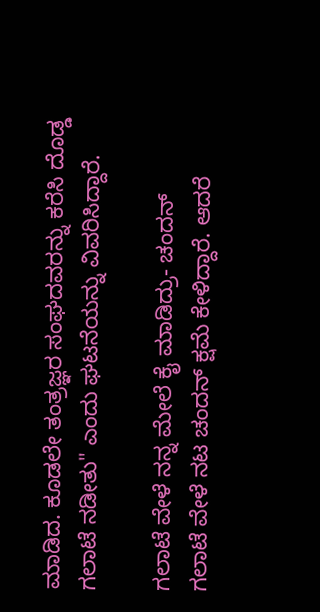ಮಾಡಿದ. ಕೂಡಲೇ ತಂತ್ರಜ್ಞರ ಸಂಘದವರನ್ನು ಕರೆಸಿ ದೊಡ್ಡ ಗಲಾಟೆ ನಡೀತು" ಎಂದು ಘಟನೆಯನ್ನು ವಿವರಿಸಿದ್ದಾರೆ.

ಗಲಾಟೆ ವೇಳೆ ನನ್ನ ಮೇಲೆ ಕೈ ಮಾಡಿದ್ರು- ಚಂದನ್
ಗಲಾಟೆ ವೇಳೆ ನಟ ಚಂದನ್ ಕ್ಷಮೆ ಕೇಳಿದ್ದಾರೆ. ಆದರೆ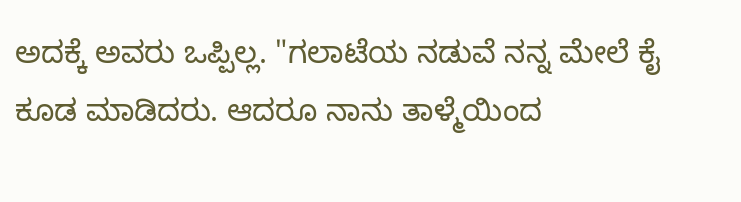ಅದಕ್ಕೆ ಅವರು ಒಪ್ಪಿಲ್ಲ. "ಗಲಾಟೆಯ ನಡುವೆ ನನ್ನ ಮೇಲೆ ಕೈ ಕೂಡ ಮಾಡಿದರು. ಆದರೂ ನಾನು ತಾಳ್ಮೆಯಿಂದ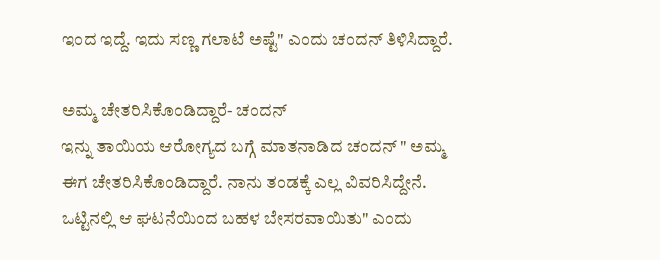ಇಂದ ಇದ್ದೆ. ಇದು ಸಣ್ಣ ಗಲಾಟೆ ಅಷ್ಟೆ" ಎಂದು ಚಂದನ್ ತಿಳಿಸಿದ್ದಾರೆ.

ಅಮ್ಮ ಚೇತರಿಸಿಕೊಂಡಿದ್ದಾರೆ- ಚಂದನ್
ಇನ್ನು ತಾಯಿಯ ಆರೋಗ್ಯದ ಬಗ್ಗೆ ಮಾತನಾಡಿದ ಚಂದನ್ " ಅಮ್ಮ ಈಗ ಚೇತರಿಸಿಕೊಂಡಿದ್ದಾರೆ. ನಾನು ತಂಡಕ್ಕೆ ಎಲ್ಲ ವಿವರಿಸಿದ್ದೇನೆ. ಒಟ್ಟಿನಲ್ಲಿ ಆ ಘಟನೆಯಿಂದ ಬಹಳ ಬೇಸರವಾಯಿತು" ಎಂದು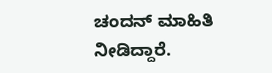ಚಂದನ್ ಮಾಹಿತಿ ನೀಡಿದ್ದಾರೆ.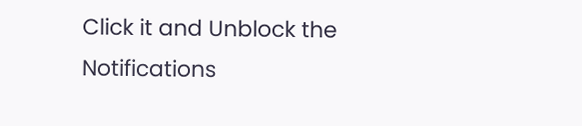Click it and Unblock the Notifications